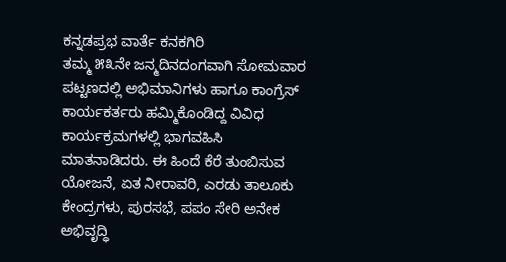ಕನ್ನಡಪ್ರಭ ವಾರ್ತೆ ಕನಕಗಿರಿ
ತಮ್ಮ ೫೩ನೇ ಜನ್ಮದಿನದಂಗವಾಗಿ ಸೋಮವಾರ ಪಟ್ಟಣದಲ್ಲಿ ಅಭಿಮಾನಿಗಳು ಹಾಗೂ ಕಾಂಗ್ರೆಸ್ ಕಾರ್ಯಕರ್ತರು ಹಮ್ಮಿಕೊಂಡಿದ್ದ ವಿವಿಧ ಕಾರ್ಯಕ್ರಮಗಳಲ್ಲಿ ಭಾಗವಹಿಸಿ ಮಾತನಾಡಿದರು. ಈ ಹಿಂದೆ ಕೆರೆ ತುಂಬಿಸುವ ಯೋಜನೆ, ಏತ ನೀರಾವರಿ, ಎರಡು ತಾಲೂಕು ಕೇಂದ್ರಗಳು, ಪುರಸಭೆ, ಪಪಂ ಸೇರಿ ಅನೇಕ ಅಭಿವೃದ್ಧಿ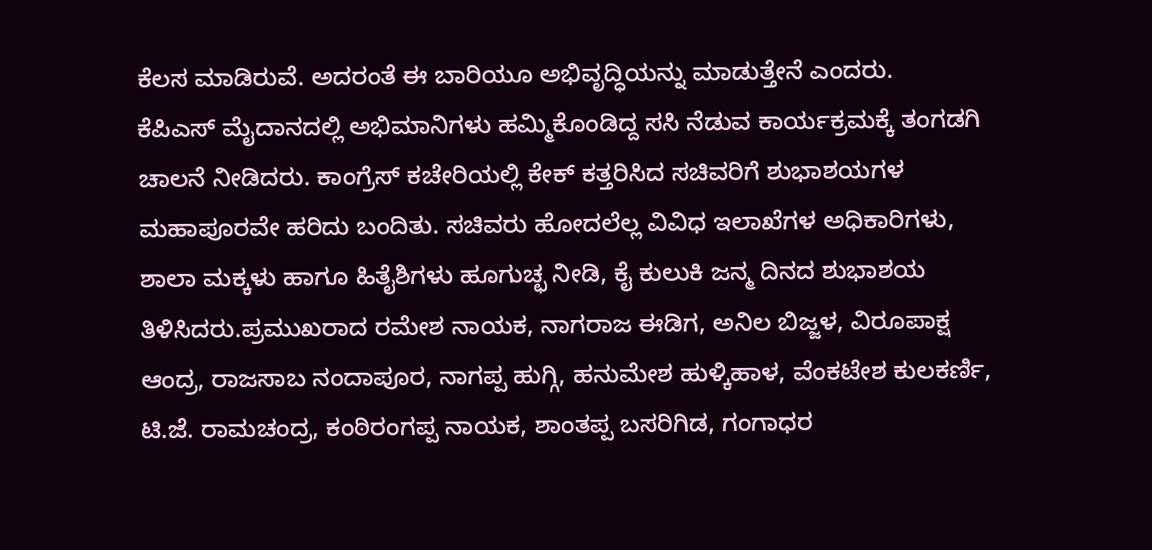ಕೆಲಸ ಮಾಡಿರುವೆ. ಅದರಂತೆ ಈ ಬಾರಿಯೂ ಅಭಿವೃದ್ಧಿಯನ್ನು ಮಾಡುತ್ತೇನೆ ಎಂದರು.
ಕೆಪಿಎಸ್ ಮೈದಾನದಲ್ಲಿ ಅಭಿಮಾನಿಗಳು ಹಮ್ಮಿಕೊಂಡಿದ್ದ ಸಸಿ ನೆಡುವ ಕಾರ್ಯಕ್ರಮಕ್ಕೆ ತಂಗಡಗಿ ಚಾಲನೆ ನೀಡಿದರು. ಕಾಂಗ್ರೆಸ್ ಕಚೇರಿಯಲ್ಲಿ ಕೇಕ್ ಕತ್ತರಿಸಿದ ಸಚಿವರಿಗೆ ಶುಭಾಶಯಗಳ ಮಹಾಪೂರವೇ ಹರಿದು ಬಂದಿತು. ಸಚಿವರು ಹೋದಲೆಲ್ಲ ವಿವಿಧ ಇಲಾಖೆಗಳ ಅಧಿಕಾರಿಗಳು, ಶಾಲಾ ಮಕ್ಕಳು ಹಾಗೂ ಹಿತೈಶಿಗಳು ಹೂಗುಚ್ಛ ನೀಡಿ, ಕೈ ಕುಲುಕಿ ಜನ್ಮ ದಿನದ ಶುಭಾಶಯ ತಿಳಿಸಿದರು.ಪ್ರಮುಖರಾದ ರಮೇಶ ನಾಯಕ, ನಾಗರಾಜ ಈಡಿಗ, ಅನಿಲ ಬಿಜ್ಜಳ, ವಿರೂಪಾಕ್ಷ ಆಂದ್ರ, ರಾಜಸಾಬ ನಂದಾಪೂರ, ನಾಗಪ್ಪ ಹುಗ್ಗಿ, ಹನುಮೇಶ ಹುಳ್ಕಿಹಾಳ, ವೆಂಕಟೇಶ ಕುಲಕರ್ಣಿ, ಟಿ.ಜೆ. ರಾಮಚಂದ್ರ, ಕಂಠಿರಂಗಪ್ಪ ನಾಯಕ, ಶಾಂತಪ್ಪ ಬಸರಿಗಿಡ, ಗಂಗಾಧರ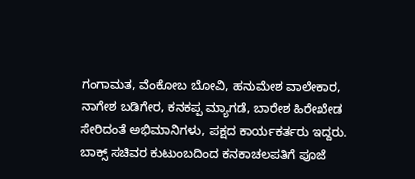ಗಂಗಾಮತ, ವೆಂಕೋಬ ಬೋವಿ, ಹನುಮೇಶ ವಾಲೇಕಾರ, ನಾಗೇಶ ಬಡಿಗೇರ, ಕನಕಪ್ಪ ಮ್ಯಾಗಡೆ, ಬಾರೇಶ ಹಿರೇಖೇಡ ಸೇರಿದಂತೆ ಅಭಿಮಾನಿಗಳು, ಪಕ್ಷದ ಕಾರ್ಯಕರ್ತರು ಇದ್ದರು.
ಬಾಕ್ಸ್ ಸಚಿವರ ಕುಟುಂಬದಿಂದ ಕನಕಾಚಲಪತಿಗೆ ಪೂಜೆ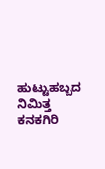ಹುಟ್ಟುಹಬ್ಬದ ನಿಮಿತ್ತ ಕನಕಗಿರಿ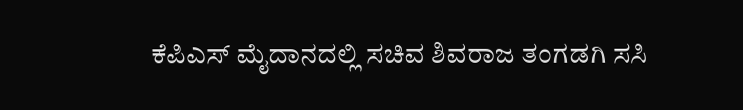ಕೆಪಿಎಸ್ ಮೈದಾನದಲ್ಲಿ ಸಚಿವ ಶಿವರಾಜ ತಂಗಡಗಿ ಸಸಿ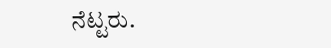ನೆಟ್ಟರು.